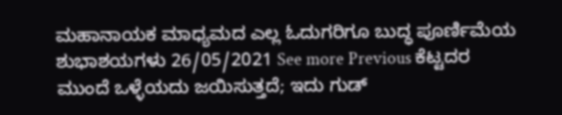ಮಹಾನಾಯಕ ಮಾಧ್ಯಮದ ಎಲ್ಲ ಓದುಗರಿಗೂ ಬುದ್ಧ ಪೂರ್ಣಿಮೆಯ ಶುಭಾಶಯಗಳು 26/05/2021 See more Previous ಕೆಟ್ಟದರ ಮುಂದೆ ಒಳ್ಳೆಯದು ಜಯಿಸುತ್ತದೆ; ಇದು ಗುಡ್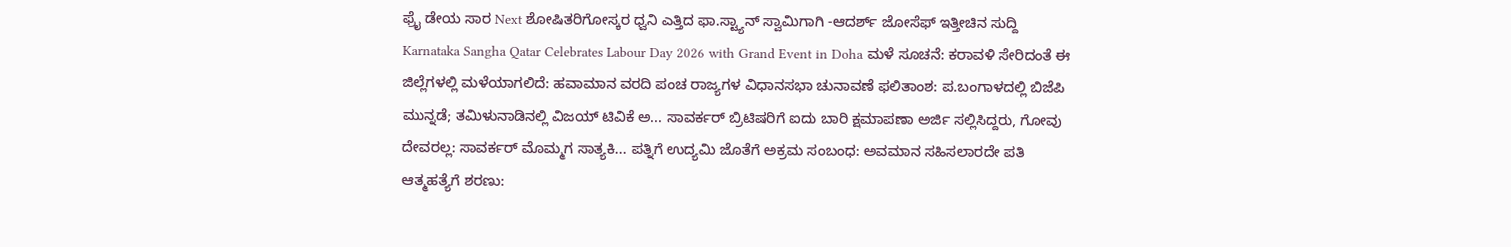ಫ್ರೈ ಡೇಯ ಸಾರ Next ಶೋಷಿತರಿಗೋಸ್ಕರ ಧ್ವನಿ ಎತ್ತಿದ ಫಾ.ಸ್ಟ್ಯಾನ್ ಸ್ವಾಮಿಗಾಗಿ -ಆದರ್ಶ್ ಜೋಸೆಫ್ ಇತ್ತೀಚಿನ ಸುದ್ದಿ Karnataka Sangha Qatar Celebrates Labour Day 2026 with Grand Event in Doha ಮಳೆ ಸೂಚನೆ: ಕರಾವಳಿ ಸೇರಿದಂತೆ ಈ ಜಿಲ್ಲೆಗಳಲ್ಲಿ ಮಳೆಯಾಗಲಿದೆ: ಹವಾಮಾನ ವರದಿ ಪಂಚ ರಾಜ್ಯಗಳ ವಿಧಾನಸಭಾ ಚುನಾವಣೆ ಫಲಿತಾಂಶ: ಪ.ಬಂಗಾಳದಲ್ಲಿ ಬಿಜೆಪಿ ಮುನ್ನಡೆ; ತಮಿಳುನಾಡಿನಲ್ಲಿ ವಿಜಯ್ ಟಿವಿಕೆ ಅ... ಸಾವರ್ಕರ್ ಬ್ರಿಟಿಷರಿಗೆ ಐದು ಬಾರಿ ಕ್ಷಮಾಪಣಾ ಅರ್ಜಿ ಸಲ್ಲಿಸಿದ್ದರು, ಗೋವು ದೇವರಲ್ಲ: ಸಾವರ್ಕರ್ ಮೊಮ್ಮಗ ಸಾತ್ಯಕಿ... ಪತ್ನಿಗೆ ಉದ್ಯಮಿ ಜೊತೆಗೆ ಅಕ್ರಮ ಸಂಬಂಧ: ಅವಮಾನ ಸಹಿಸಲಾರದೇ ಪತಿ ಆತ್ಮಹತ್ಯೆಗೆ ಶರಣು: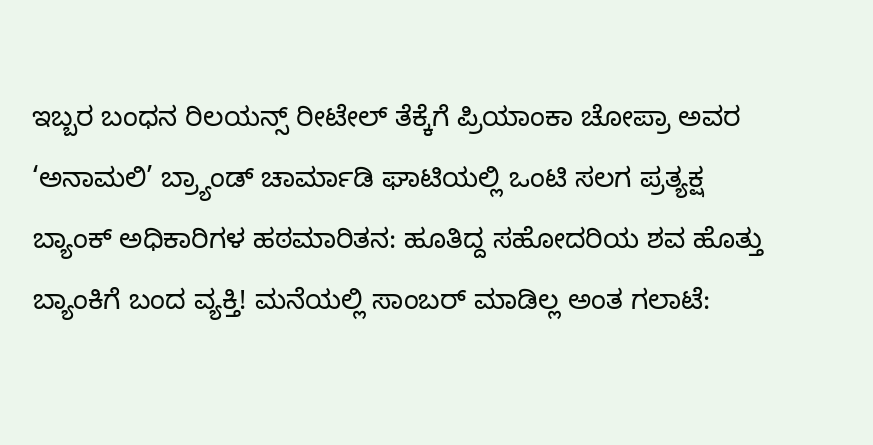ಇಬ್ಬರ ಬಂಧನ ರಿಲಯನ್ಸ್ ರೀಟೇಲ್ ತೆಕ್ಕೆಗೆ ಪ್ರಿಯಾಂಕಾ ಚೋಪ್ರಾ ಅವರ ‘ಅನಾಮಲಿ’ ಬ್ರ್ಯಾಂಡ್ ಚಾರ್ಮಾಡಿ ಘಾಟಿಯಲ್ಲಿ ಒಂಟಿ ಸಲಗ ಪ್ರತ್ಯಕ್ಷ ಬ್ಯಾಂಕ್ ಅಧಿಕಾರಿಗಳ ಹಠಮಾರಿತನ: ಹೂತಿದ್ದ ಸಹೋದರಿಯ ಶವ ಹೊತ್ತು ಬ್ಯಾಂಕಿಗೆ ಬಂದ ವ್ಯಕ್ತಿ! ಮನೆಯಲ್ಲಿ ಸಾಂಬರ್ ಮಾಡಿಲ್ಲ ಅಂತ ಗಲಾಟೆ: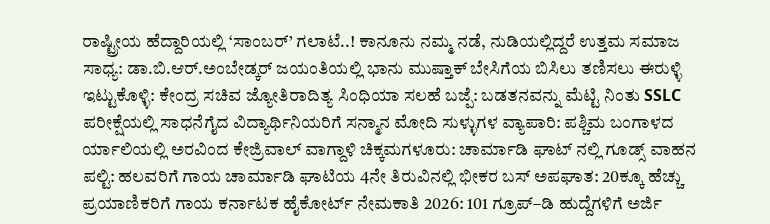ರಾಷ್ಟ್ರೀಯ ಹೆದ್ದಾರಿಯಲ್ಲಿ ‘ಸಾಂಬರ್’ ಗಲಾಟೆ..! ಕಾನೂನು ನಮ್ಮ ನಡೆ, ನುಡಿಯಲ್ಲಿದ್ದರೆ ಉತ್ತಮ ಸಮಾಜ ಸಾಧ್ಯ: ಡಾ.ಬಿ.ಆರ್.ಅಂಬೇಡ್ಕರ್ ಜಯಂತಿಯಲ್ಲಿ ಭಾನು ಮುಷ್ತಾಕ್ ಬೇಸಿಗೆಯ ಬಿಸಿಲು ತಣಿಸಲು ಈರುಳ್ಳಿ ಇಟ್ಟುಕೊಳ್ಳಿ: ಕೇಂದ್ರ ಸಚಿವ ಜ್ಯೋತಿರಾದಿತ್ಯ ಸಿಂಧಿಯಾ ಸಲಹೆ ಬಜ್ಪೆ: ಬಡತನವನ್ನು ಮೆಟ್ಟಿ ನಿಂತು SSLC ಪರೀಕ್ಷೆಯಲ್ಲಿ ಸಾಧನೆಗೈದ ವಿದ್ಯಾರ್ಥಿನಿಯರಿಗೆ ಸನ್ಮಾನ ಮೋದಿ ಸುಳ್ಳುಗಳ ವ್ಯಾಪಾರಿ: ಪಶ್ಚಿಮ ಬಂಗಾಳದ ರ್ಯಾಲಿಯಲ್ಲಿ ಅರವಿಂದ ಕೇಜ್ರಿವಾಲ್ ವಾಗ್ದಾಳಿ ಚಿಕ್ಕಮಗಳೂರು: ಚಾರ್ಮಾಡಿ ಘಾಟ್ ನಲ್ಲಿ ಗೂಡ್ಸ್ ವಾಹನ ಪಲ್ಟಿ: ಹಲವರಿಗೆ ಗಾಯ ಚಾರ್ಮಾಡಿ ಘಾಟಿಯ 4ನೇ ತಿರುವಿನಲ್ಲಿ ಭೀಕರ ಬಸ್ ಅಪಘಾತ: 20ಕ್ಕೂ ಹೆಚ್ಚು ಪ್ರಯಾಣಿಕರಿಗೆ ಗಾಯ ಕರ್ನಾಟಕ ಹೈಕೋರ್ಟ್ ನೇಮಕಾತಿ 2026: 101 ಗ್ರೂಪ್–ಡಿ ಹುದ್ದೆಗಳಿಗೆ ಅರ್ಜಿ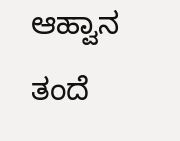ಆಹ್ವಾನ ತಂದೆ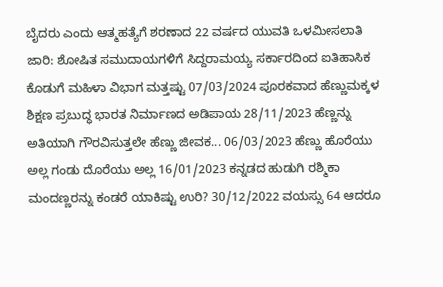ಬೈದರು ಎಂದು ಆತ್ಮಹತ್ಯೆಗೆ ಶರಣಾದ 22 ವರ್ಷದ ಯುವತಿ ಒಳಮೀಸಲಾತಿ ಜಾರಿ: ಶೋಷಿತ ಸಮುದಾಯಗಳಿಗೆ ಸಿದ್ದರಾಮಯ್ಯ ಸರ್ಕಾರದಿಂದ ಐತಿಹಾಸಿಕ ಕೊಡುಗೆ ಮಹಿಳಾ ವಿಭಾಗ ಮತ್ತಷ್ಟು 07/03/2024 ಪೂರಕವಾದ ಹೆಣ್ಣುಮಕ್ಕಳ ಶಿಕ್ಷಣ ಪ್ರಬುದ್ಧ ಭಾರತ ನಿರ್ಮಾಣದ ಅಡಿಪಾಯ 28/11/2023 ಹೆಣ್ಣನ್ನು ಅತಿಯಾಗಿ ಗೌರವಿಸುತ್ತಲೇ ಹೆಣ್ಣು ಜೀವಕ... 06/03/2023 ಹೆಣ್ಣು ಹೊರೆಯು ಅಲ್ಲ ಗಂಡು ದೊರೆಯು ಅಲ್ಲ 16/01/2023 ಕನ್ನಡದ ಹುಡುಗಿ ರಶ್ಮಿಕಾ ಮಂದಣ್ಣರನ್ನು ಕಂಡರೆ ಯಾಕಿಷ್ಟು ಉರಿ? 30/12/2022 ವಯಸ್ಸು 64 ಆದರೂ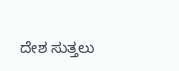ದೇಶ ಸುತ್ತಲು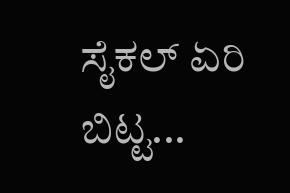ಸೈಕಲ್ ಏರಿ ಬಿಟ್ಟ...